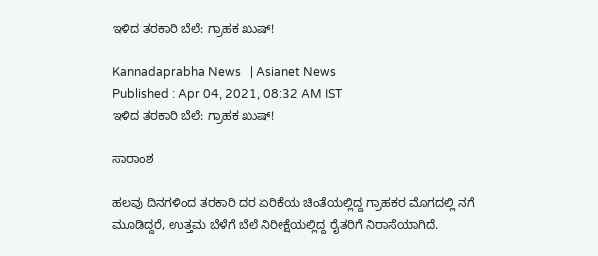ಇಳಿದ ತರಕಾರಿ ಬೆಲೆ: ಗ್ರಾಹಕ ಖುಷ್‌!

Kannadaprabha News   | Asianet News
Published : Apr 04, 2021, 08:32 AM IST
ಇಳಿದ ತರಕಾರಿ ಬೆಲೆ: ಗ್ರಾಹಕ ಖುಷ್‌!

ಸಾರಾಂಶ

ಹಲವು ದಿನಗಳಿಂದ ತರಕಾರಿ ದರ ಏರಿಕೆಯ ಚಿಂತೆಯಲ್ಲಿದ್ದ ಗ್ರಾಹಕರ ಮೊಗದಲ್ಲಿ ನಗೆ ಮೂಡಿದ್ದರೆ, ಉತ್ತಮ ಬೆಳೆಗೆ ಬೆಲೆ ನಿರೀಕ್ಷೆಯಲ್ಲಿದ್ದ ರೈತರಿಗೆ ನಿರಾಸೆಯಾಗಿದೆ.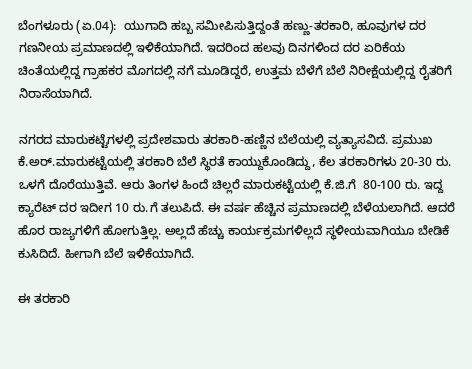ಬೆಂಗಳೂರು (ಏ.04):  ಯುಗಾದಿ ಹಬ್ಬ ಸಮೀಪಿಸುತ್ತಿದ್ದಂತೆ ಹಣ್ಣು-ತರಕಾರಿ, ಹೂವುಗಳ ದರ ಗಣನೀಯ ಪ್ರಮಾಣದಲ್ಲಿ ಇಳಿಕೆಯಾಗಿದೆ. ಇದರಿಂದ ಹಲವು ದಿನಗಳಿಂದ ದರ ಏರಿಕೆಯ ಚಿಂತೆಯಲ್ಲಿದ್ದ ಗ್ರಾಹಕರ ಮೊಗದಲ್ಲಿ ನಗೆ ಮೂಡಿದ್ದರೆ, ಉತ್ತಮ ಬೆಳೆಗೆ ಬೆಲೆ ನಿರೀಕ್ಷೆಯಲ್ಲಿದ್ದ ರೈತರಿಗೆ ನಿರಾಸೆಯಾಗಿದೆ.

ನಗರದ ಮಾರುಕಟ್ಟೆಗಳಲ್ಲಿ ಪ್ರದೇಶವಾರು ತರಕಾರಿ-ಹಣ್ಣಿನ ಬೆಲೆಯಲ್ಲಿ ವ್ಯತ್ಯಾಸವಿದೆ. ಪ್ರಮುಖ ಕೆ.ಅರ್‌.ಮಾರುಕಟ್ಟೆಯಲ್ಲಿ ತರಕಾರಿ ಬೆಲೆ ಸ್ಥಿರತೆ ಕಾಯ್ದುಕೊಂಡಿದ್ದು, ಕೆಲ ತರಕಾರಿಗಳು 20-30 ರು. ಒಳಗೆ ದೊರೆಯುತ್ತಿವೆ. ಆರು ತಿಂಗಳ ಹಿಂದೆ ಚಿಲ್ಲರೆ ಮಾರುಕಟ್ಟೆಯಲ್ಲಿ ಕೆ.ಜಿ.ಗೆ  80-100 ರು. ಇದ್ದ ಕ್ಯಾರೆಟ್‌ ದರ ಇದೀಗ 10 ರು.ಗೆ ತಲುಪಿದೆ. ಈ ವರ್ಷ ಹೆಚ್ಚಿನ ಪ್ರಮಾಣದಲ್ಲಿ ಬೆಳೆಯಲಾಗಿದೆ. ಆದರೆ ಹೊರ ರಾಜ್ಯಗಳಿಗೆ ಹೋಗುತ್ತಿಲ್ಲ. ಅಲ್ಲದೆ ಹೆಚ್ಚು ಕಾರ್ಯಕ್ರಮಗಳಿಲ್ಲದೆ ಸ್ಥಳೀಯವಾಗಿಯೂ ಬೇಡಿಕೆ ಕುಸಿದಿದೆ. ಹೀಗಾಗಿ ಬೆಲೆ ಇಳಿಕೆಯಾಗಿದೆ.

ಈ ತರಕಾರಿ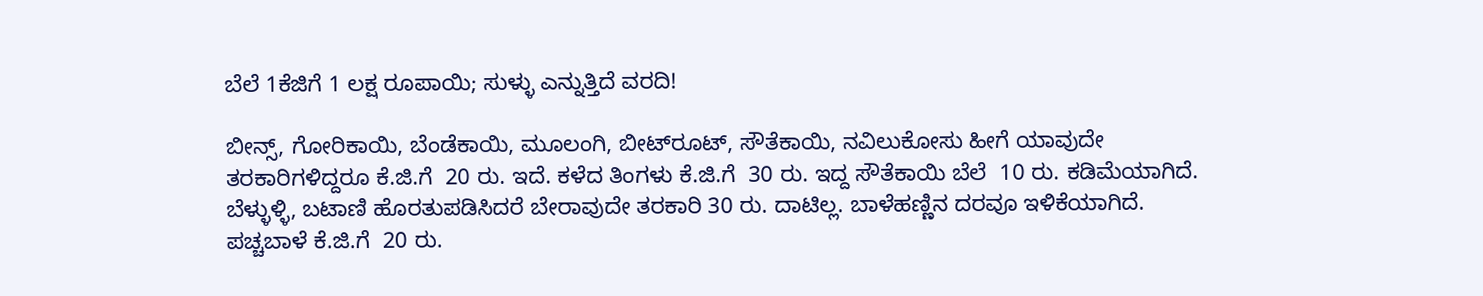ಬೆಲೆ 1ಕೆಜಿಗೆ 1 ಲಕ್ಷ ರೂಪಾಯಿ; ಸುಳ್ಳು ಎನ್ನುತ್ತಿದೆ ವರದಿ!

ಬೀನ್ಸ್‌, ಗೋರಿಕಾಯಿ, ಬೆಂಡೆಕಾಯಿ, ಮೂಲಂಗಿ, ಬೀಟ್‌ರೂಟ್‌, ಸೌತೆಕಾಯಿ, ನವಿಲುಕೋಸು ಹೀಗೆ ಯಾವುದೇ ತರಕಾರಿಗಳಿದ್ದರೂ ಕೆ.ಜಿ.ಗೆ  20 ರು. ಇದೆ. ಕಳೆದ ತಿಂಗಳು ಕೆ.ಜಿ.ಗೆ  30 ರು. ಇದ್ದ ಸೌತೆಕಾಯಿ ಬೆಲೆ  10 ರು. ಕಡಿಮೆಯಾಗಿದೆ. ಬೆಳ್ಳುಳ್ಳಿ, ಬಟಾಣಿ ಹೊರತುಪಡಿಸಿದರೆ ಬೇರಾವುದೇ ತರಕಾರಿ 30 ರು. ದಾಟಿಲ್ಲ. ಬಾಳೆಹಣ್ಣಿನ ದರವೂ ಇಳಿಕೆಯಾಗಿದೆ. ಪಚ್ಚಬಾಳೆ ಕೆ.ಜಿ.ಗೆ  20 ರು.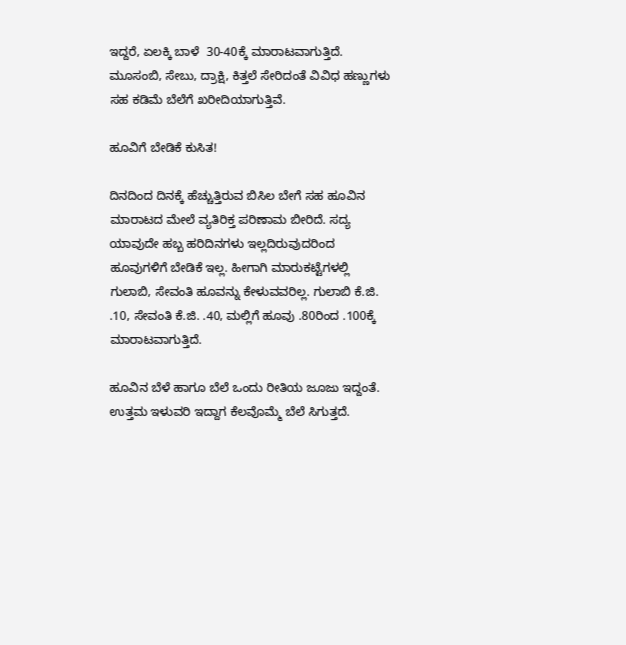ಇದ್ದರೆ, ಏಲಕ್ಕಿ ಬಾಳೆ  30-40ಕ್ಕೆ ಮಾರಾಟವಾಗುತ್ತಿದೆ. ಮೂಸಂಬಿ, ಸೇಬು, ದ್ರಾಕ್ಷಿ, ಕಿತ್ತಲೆ ಸೇರಿದಂತೆ ವಿವಿಧ ಹಣ್ಣುಗಳು ಸಹ ಕಡಿಮೆ ಬೆಲೆಗೆ ಖರೀದಿಯಾಗುತ್ತಿವೆ.

ಹೂವಿಗೆ ಬೇಡಿಕೆ ಕುಸಿತ!

ದಿನದಿಂದ ದಿನಕ್ಕೆ ಹೆಚ್ಚುತ್ತಿರುವ ಬಿಸಿಲ ಬೇಗೆ ಸಹ ಹೂವಿನ ಮಾರಾಟದ ಮೇಲೆ ವ್ಯತಿರಿಕ್ತ ಪರಿಣಾಮ ಬೀರಿದೆ. ಸದ್ಯ ಯಾವುದೇ ಹಬ್ಬ ಹರಿದಿನಗಳು ಇಲ್ಲದಿರುವುದರಿಂದ ಹೂವುಗಳಿಗೆ ಬೇಡಿಕೆ ಇಲ್ಲ. ಹೀಗಾಗಿ ಮಾರುಕಟ್ಟೆಗಳಲ್ಲಿ ಗುಲಾಬಿ, ಸೇವಂತಿ ಹೂವನ್ನು ಕೇಳುವವರಿಲ್ಲ. ಗುಲಾಬಿ ಕೆ.ಜಿ. .10, ಸೇವಂತಿ ಕೆ.ಜಿ. .40, ಮಲ್ಲಿಗೆ ಹೂವು .80ರಿಂದ .100ಕ್ಕೆ ಮಾರಾಟವಾಗುತ್ತಿದೆ.

ಹೂವಿನ ಬೆಳೆ ಹಾಗೂ ಬೆಲೆ ಒಂದು ರೀತಿಯ ಜೂಜು ಇದ್ದಂತೆ. ಉತ್ತಮ ಇಳುವರಿ ಇದ್ದಾಗ ಕೆಲವೊಮ್ಮೆ ಬೆಲೆ ಸಿಗುತ್ತದೆ.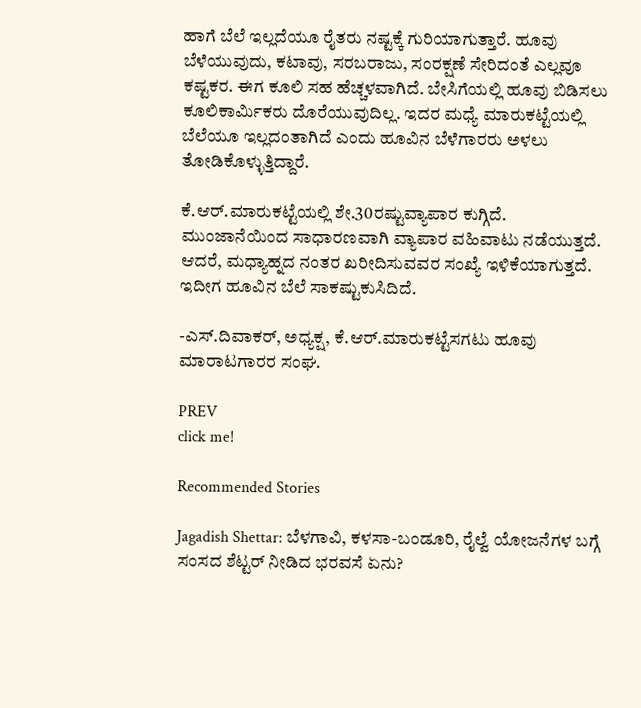ಹಾಗೆ ಬೆಲೆ ಇಲ್ಲದೆಯೂ ರೈತರು ನಷ್ಟಕ್ಕೆ ಗುರಿಯಾಗುತ್ತಾರೆ. ಹೂವು ಬೆಳೆಯುವುದು, ಕಟಾವು, ಸರಬರಾಜು, ಸಂರಕ್ಷಣೆ ಸೇರಿದಂತೆ ಎಲ್ಲವೂ ಕಷ್ಟಕರ. ಈಗ ಕೂಲಿ ಸಹ ಹೆಚ್ಚಳವಾಗಿದೆ. ಬೇಸಿಗೆಯಲ್ಲಿ ಹೂವು ಬಿಡಿಸಲು ಕೂಲಿಕಾರ್ಮಿಕರು ದೊರೆಯುವುದಿಲ್ಲ. ಇದರ ಮಧ್ಯೆ ಮಾರುಕಟ್ಟೆಯಲ್ಲಿ ಬೆಲೆಯೂ ಇಲ್ಲದಂತಾಗಿದೆ ಎಂದು ಹೂವಿನ ಬೆಳೆಗಾರರು ಅಳಲು ತೋಡಿಕೊಳ್ಳುತ್ತಿದ್ದಾರೆ.

ಕೆ.ಆರ್‌.ಮಾರುಕಟ್ಟೆಯಲ್ಲಿ ಶೇ.30ರಷ್ಟುವ್ಯಾಪಾರ ಕುಗ್ಗಿದೆ. ಮುಂಜಾನೆಯಿಂದ ಸಾಧಾರಣವಾಗಿ ವ್ಯಾಪಾರ ವಹಿವಾಟು ನಡೆಯುತ್ತದೆ. ಆದರೆ, ಮಧ್ಯಾಹ್ನದ ನಂತರ ಖರೀದಿಸುವವರ ಸಂಖ್ಯೆ ಇಳಿಕೆಯಾಗುತ್ತದೆ. ಇದೀಗ ಹೂವಿನ ಬೆಲೆ ಸಾಕಷ್ಟುಕುಸಿದಿದೆ.

-ಎಸ್‌.ದಿವಾಕರ್‌, ಅಧ್ಯಕ್ಷ, ಕೆ.ಆರ್‌.ಮಾರುಕಟ್ಟೆಸಗಟು ಹೂವು ಮಾರಾಟಗಾರರ ಸಂಘ.

PREV
click me!

Recommended Stories

Jagadish Shettar: ಬೆಳಗಾವಿ, ಕಳಸಾ-ಬಂಡೂರಿ, ರೈಲ್ವೆ ಯೋಜನೆಗಳ ಬಗ್ಗೆ ಸಂಸದ ಶೆಟ್ಟರ್ ನೀಡಿದ ಭರವಸೆ ಏನು?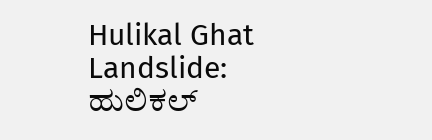Hulikal Ghat Landslide: ಹುಲಿಕಲ್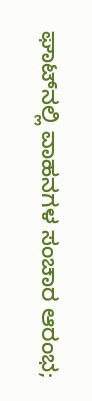ಘಾಟ್‌ನಲ್ಲಿ ವಾಹನಗಳ ಸಂಚಾರ ಆರಂಭ;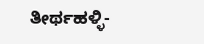ತೀರ್ಥಹಳ್ಳಿ-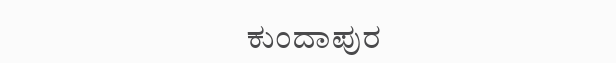ಕುಂದಾಪುರ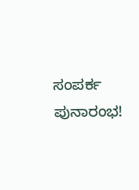ಸಂಪರ್ಕ ಪುನಾರಂಭ!